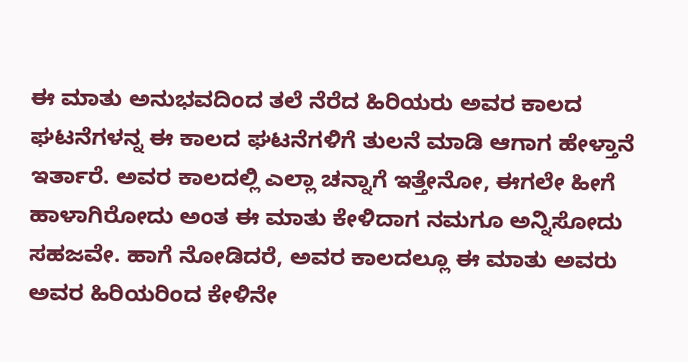ಈ ಮಾತು ಅನುಭವದಿಂದ ತಲೆ ನೆರೆದ ಹಿರಿಯರು ಅವರ ಕಾಲದ ಘಟನೆಗಳನ್ನ ಈ ಕಾಲದ ಘಟನೆಗಳಿಗೆ ತುಲನೆ ಮಾಡಿ ಆಗಾಗ ಹೇಳ್ತಾನೆ ಇರ್ತಾರೆ. ಅವರ ಕಾಲದಲ್ಲಿ ಎಲ್ಲಾ ಚನ್ನಾಗೆ ಇತ್ತೇನೋ, ಈಗಲೇ ಹೀಗೆ ಹಾಳಾಗಿರೋದು ಅಂತ ಈ ಮಾತು ಕೇಳಿದಾಗ ನಮಗೂ ಅನ್ನಿಸೋದು ಸಹಜವೇ. ಹಾಗೆ ನೋಡಿದರೆ, ಅವರ ಕಾಲದಲ್ಲೂ ಈ ಮಾತು ಅವರು ಅವರ ಹಿರಿಯರಿಂದ ಕೇಳಿನೇ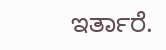ಇರ್ತಾರೆ.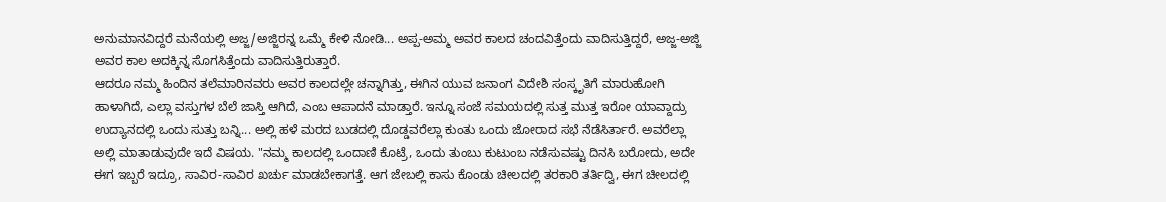ಅನುಮಾನವಿದ್ದರೆ ಮನೆಯಲ್ಲಿ ಅಜ್ಜ/ಅಜ್ಜಿರನ್ನ ಒಮ್ಮೆ ಕೇಳಿ ನೋಡಿ... ಅಪ್ಪ-ಅಮ್ಮ ಅವರ ಕಾಲದ ಚಂದವಿತ್ತೆಂದು ವಾದಿಸುತ್ತಿದ್ದರೆ, ಅಜ್ಜ-ಅಜ್ಜಿ ಅವರ ಕಾಲ ಅದಕ್ಕಿನ್ನ ಸೊಗಸಿತ್ತೆಂದು ವಾದಿಸುತ್ತಿರುತ್ತಾರೆ.
ಆದರೂ ನಮ್ಮ ಹಿಂದಿನ ತಲೆಮಾರಿನವರು ಅವರ ಕಾಲದಲ್ಲೇ ಚನ್ನಾಗಿತ್ತು, ಈಗಿನ ಯುವ ಜನಾಂಗ ವಿದೇಶಿ ಸಂಸ್ಕೃತಿಗೆ ಮಾರುಹೋಗಿ ಹಾಳಾಗಿದೆ, ಎಲ್ಲಾ ವಸ್ತುಗಳ ಬೆಲೆ ಜಾಸ್ತಿ ಆಗಿದೆ, ಎಂಬ ಆಪಾದನೆ ಮಾಡ್ತಾರೆ. ಇನ್ನೂ ಸಂಜೆ ಸಮಯದಲ್ಲಿ ಸುತ್ತ ಮುತ್ತ ಇರೋ ಯಾವ್ದಾದ್ರು ಉದ್ಯಾನದಲ್ಲಿ ಒಂದು ಸುತ್ತು ಬನ್ನಿ... ಅಲ್ಲಿ ಹಳೆ ಮರದ ಬುಡದಲ್ಲಿ ದೊಡ್ಡವರೆಲ್ಲಾ ಕುಂತು ಒಂದು ಜೋರಾದ ಸಭೆ ನೆಡೆಸಿರ್ತಾರೆ. ಅವರೆಲ್ಲಾ ಅಲ್ಲಿ ಮಾತಾಡುವುದೇ ಇದೆ ವಿಷಯ. "ನಮ್ಮ ಕಾಲದಲ್ಲಿ ಒಂದಾಣಿ ಕೊಟ್ರೆ, ಒಂದು ತುಂಬು ಕುಟುಂಬ ನಡೆಸುವಷ್ಟು ದಿನಸಿ ಬರೋದು, ಅದೇ ಈಗ ಇಬ್ಬರೆ ಇದ್ರೂ, ಸಾವಿರ-ಸಾವಿರ ಖರ್ಚು ಮಾಡಬೇಕಾಗತ್ತೆ. ಆಗ ಜೇಬಲ್ಲಿ ಕಾಸು ಕೊಂಡು ಚೀಲದಲ್ಲಿ ತರಕಾರಿ ತರ್ತಿದ್ವಿ, ಈಗ ಚೀಲದಲ್ಲಿ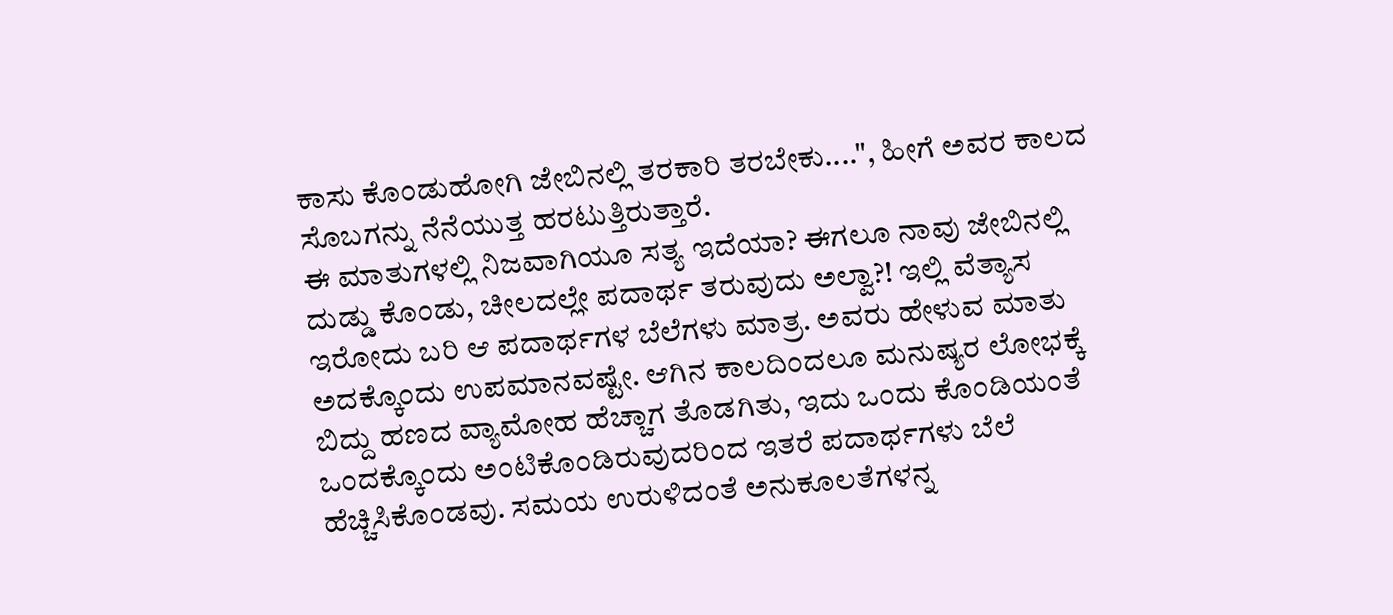ಕಾಸು ಕೊಂಡುಹೋಗಿ ಜೇಬಿನಲ್ಲಿ ತರಕಾರಿ ತರಬೇಕು....", ಹೀಗೆ ಅವರ ಕಾಲದ ಸೊಬಗನ್ನು ನೆನೆಯುತ್ತ ಹರಟುತ್ತಿರುತ್ತಾರೆ.
ಈ ಮಾತುಗಳಲ್ಲಿ ನಿಜವಾಗಿಯೂ ಸತ್ಯ ಇದೆಯಾ? ಈಗಲೂ ನಾವು ಜೇಬಿನಲ್ಲಿ ದುಡ್ಡು ಕೊಂಡು, ಚೀಲದಲ್ಲೇ ಪದಾರ್ಥ ತರುವುದು ಅಲ್ವಾ?! ಇಲ್ಲಿ ವೆತ್ಯಾಸ ಇರೋದು ಬರಿ ಆ ಪದಾರ್ಥಗಳ ಬೆಲೆಗಳು ಮಾತ್ರ. ಅವರು ಹೇಳುವ ಮಾತು ಅದಕ್ಕೊಂದು ಉಪಮಾನವಷ್ಟೇ. ಆಗಿನ ಕಾಲದಿಂದಲೂ ಮನುಷ್ಯರ ಲೋಭಕ್ಕೆ ಬಿದ್ದು ಹಣದ ವ್ಯಾಮೋಹ ಹೆಚ್ಚಾಗ ತೊಡಗಿತು, ಇದು ಒಂದು ಕೊಂಡಿಯಂತೆ ಒಂದಕ್ಕೊಂದು ಅಂಟಿಕೊಂಡಿರುವುದರಿಂದ ಇತರೆ ಪದಾರ್ಥಗಳು ಬೆಲೆ ಹೆಚ್ಚಿಸಿಕೊಂಡವು. ಸಮಯ ಉರುಳಿದಂತೆ ಅನುಕೂಲತೆಗಳನ್ನ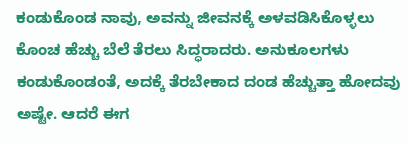ಕಂಡುಕೊಂಡ ನಾವು, ಅವನ್ನು ಜೀವನಕ್ಕೆ ಅಳವಡಿಸಿಕೊಳ್ಳಲು ಕೊಂಚ ಹೆಚ್ಚು ಬೆಲೆ ತೆರಲು ಸಿದ್ಧರಾದರು. ಅನುಕೂಲಗಳು ಕಂಡುಕೊಂಡಂತೆ, ಅದಕ್ಕೆ ತೆರಬೇಕಾದ ದಂಡ ಹೆಚ್ಚುತ್ತಾ ಹೋದವು ಅಷ್ಟೇ. ಆದರೆ ಈಗ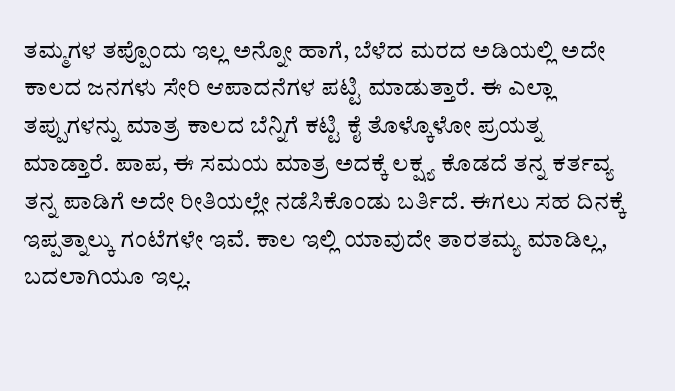ತಮ್ಮಗಳ ತಪ್ಪೊಂದು ಇಲ್ಲ ಅನ್ನೋ ಹಾಗೆ, ಬೆಳೆದ ಮರದ ಅಡಿಯಲ್ಲಿ ಅದೇ ಕಾಲದ ಜನಗಳು ಸೇರಿ ಆಪಾದನೆಗಳ ಪಟ್ಟಿ ಮಾಡುತ್ತಾರೆ. ಈ ಎಲ್ಲಾ ತಪ್ಪುಗಳನ್ನು ಮಾತ್ರ ಕಾಲದ ಬೆನ್ನಿಗೆ ಕಟ್ಟಿ ಕೈ ತೊಳ್ಕೊಳೋ ಪ್ರಯತ್ನ ಮಾಡ್ತಾರೆ. ಪಾಪ, ಈ ಸಮಯ ಮಾತ್ರ ಅದಕ್ಕೆ ಲಕ್ಷ್ಯ ಕೊಡದೆ ತನ್ನ ಕರ್ತವ್ಯ ತನ್ನ ಪಾಡಿಗೆ ಅದೇ ರೀತಿಯಲ್ಲೇ ನಡೆಸಿಕೊಂಡು ಬರ್ತಿದೆ. ಈಗಲು ಸಹ ದಿನಕ್ಕೆ ಇಪ್ಪತ್ನಾಲ್ಕು ಗಂಟೆಗಳೇ ಇವೆ. ಕಾಲ ಇಲ್ಲಿ ಯಾವುದೇ ತಾರತಮ್ಯ ಮಾಡಿಲ್ಲ, ಬದಲಾಗಿಯೂ ಇಲ್ಲ.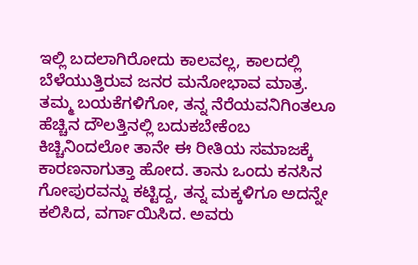ಇಲ್ಲಿ ಬದಲಾಗಿರೋದು ಕಾಲವಲ್ಲ, ಕಾಲದಲ್ಲಿ ಬೆಳೆಯುತ್ತಿರುವ ಜನರ ಮನೋಭಾವ ಮಾತ್ರ.
ತಮ್ಮ ಬಯಕೆಗಳಿಗೋ, ತನ್ನ ನೆರೆಯವನಿಗಿಂತಲೂ ಹೆಚ್ಚಿನ ದೌಲತ್ತಿನಲ್ಲಿ ಬದುಕಬೇಕೆಂಬ ಕಿಚ್ಚಿನಿಂದಲೋ ತಾನೇ ಈ ರೀತಿಯ ಸಮಾಜಕ್ಕೆ ಕಾರಣನಾಗುತ್ತಾ ಹೋದ. ತಾನು ಒಂದು ಕನಸಿನ ಗೋಪುರವನ್ನು ಕಟ್ಟಿದ್ದ, ತನ್ನ ಮಕ್ಕಳಿಗೂ ಅದನ್ನೇ ಕಲಿಸಿದ, ವರ್ಗಾಯಿಸಿದ. ಅವರು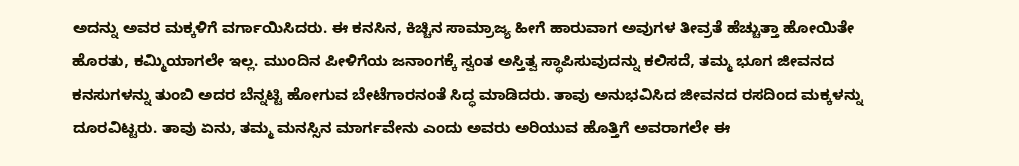ಅದನ್ನು ಅವರ ಮಕ್ಕಳಿಗೆ ವರ್ಗಾಯಿಸಿದರು. ಈ ಕನಸಿನ, ಕಿಚ್ಚಿನ ಸಾಮ್ರಾಜ್ಯ ಹೀಗೆ ಹಾರುವಾಗ ಅವುಗಳ ತೀವ್ರತೆ ಹೆಚ್ಚುತ್ತಾ ಹೋಯಿತೇ ಹೊರತು, ಕಮ್ಮಿಯಾಗಲೇ ಇಲ್ಲ. ಮುಂದಿನ ಪೀಳಿಗೆಯ ಜನಾಂಗಕ್ಕೆ ಸ್ವಂತ ಅಸ್ತಿತ್ವ ಸ್ಥಾಪಿಸುವುದನ್ನು ಕಲಿಸದೆ, ತಮ್ಮ ಭೂಗ ಜೀವನದ ಕನಸುಗಳನ್ನು ತುಂಬಿ ಅದರ ಬೆನ್ನಟ್ಟಿ ಹೋಗುವ ಬೇಟೆಗಾರನಂತೆ ಸಿದ್ಧ ಮಾಡಿದರು. ತಾವು ಅನುಭವಿಸಿದ ಜೀವನದ ರಸದಿಂದ ಮಕ್ಕಳನ್ನು ದೂರವಿಟ್ಟರು. ತಾವು ಏನು, ತಮ್ಮ ಮನಸ್ಸಿನ ಮಾರ್ಗವೇನು ಎಂದು ಅವರು ಅರಿಯುವ ಹೊತ್ತಿಗೆ ಅವರಾಗಲೇ ಈ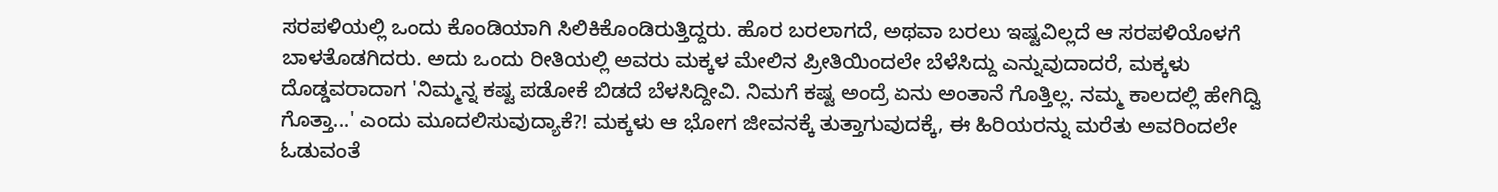ಸರಪಳಿಯಲ್ಲಿ ಒಂದು ಕೊಂಡಿಯಾಗಿ ಸಿಲಿಕಿಕೊಂಡಿರುತ್ತಿದ್ದರು. ಹೊರ ಬರಲಾಗದೆ, ಅಥವಾ ಬರಲು ಇಷ್ಟವಿಲ್ಲದೆ ಆ ಸರಪಳಿಯೊಳಗೆ ಬಾಳತೊಡಗಿದರು. ಅದು ಒಂದು ರೀತಿಯಲ್ಲಿ ಅವರು ಮಕ್ಕಳ ಮೇಲಿನ ಪ್ರೀತಿಯಿಂದಲೇ ಬೆಳೆಸಿದ್ದು ಎನ್ನುವುದಾದರೆ, ಮಕ್ಕಳು ದೊಡ್ಡವರಾದಾಗ 'ನಿಮ್ಮನ್ನ ಕಷ್ಟ ಪಡೋಕೆ ಬಿಡದೆ ಬೆಳಸಿದ್ದೀವಿ. ನಿಮಗೆ ಕಷ್ಟ ಅಂದ್ರೆ ಏನು ಅಂತಾನೆ ಗೊತ್ತಿಲ್ಲ. ನಮ್ಮ ಕಾಲದಲ್ಲಿ ಹೇಗಿದ್ವಿ ಗೊತ್ತಾ...' ಎಂದು ಮೂದಲಿಸುವುದ್ಯಾಕೆ?! ಮಕ್ಕಳು ಆ ಭೋಗ ಜೀವನಕ್ಕೆ ತುತ್ತಾಗುವುದಕ್ಕೆ, ಈ ಹಿರಿಯರನ್ನು ಮರೆತು ಅವರಿಂದಲೇ ಓಡುವಂತೆ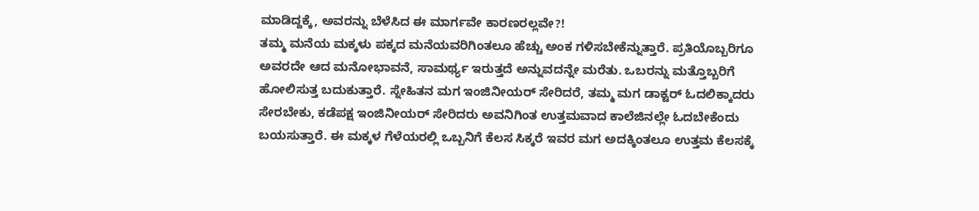ಮಾಡಿದ್ದಕ್ಕೆ, ಅವರನ್ನು ಬೆಳೆಸಿದ ಈ ಮಾರ್ಗವೇ ಕಾರಣರಲ್ಲವೇ?!
ತಮ್ಮ ಮನೆಯ ಮಕ್ಕಳು ಪಕ್ಕದ ಮನೆಯವರಿಗಿಂತಲೂ ಹೆಚ್ಚು ಅಂಕ ಗಳಿಸಬೇಕೆನ್ನುತ್ತಾರೆ. ಪ್ರತಿಯೊಬ್ಬರಿಗೂ ಅವರದೇ ಆದ ಮನೋಭಾವನೆ, ಸಾಮರ್ಥ್ಯ ಇರುತ್ತದೆ ಅನ್ನುವದನ್ನೇ ಮರೆತು. ಒಬರನ್ನು ಮತ್ತೊಬ್ಬರಿಗೆ ಹೋಲಿಸುತ್ತ ಬದುಕುತ್ತಾರೆ. ಸ್ನೇಹಿತನ ಮಗ ಇಂಜಿನೀಯರ್ ಸೇರಿದರೆ, ತಮ್ಮ ಮಗ ಡಾಕ್ಟರ್ ಓದಲಿಕ್ಕಾದರು ಸೇರಬೇಕು, ಕಡೆಪಕ್ಷ ಇಂಜಿನೀಯರ್ ಸೇರಿದರು ಅವನಿಗಿಂತ ಉತ್ತಮವಾದ ಕಾಲೆಜಿನಲ್ಲೇ ಓದಬೇಕೆಂದು ಬಯಸುತ್ತಾರೆ. ಈ ಮಕ್ಕಳ ಗೆಳೆಯರಲ್ಲಿ ಒಬ್ಬನಿಗೆ ಕೆಲಸ ಸಿಕ್ಕರೆ ಇವರ ಮಗ ಅದಕ್ಕಿಂತಲೂ ಉತ್ತಮ ಕೆಲಸಕ್ಕೆ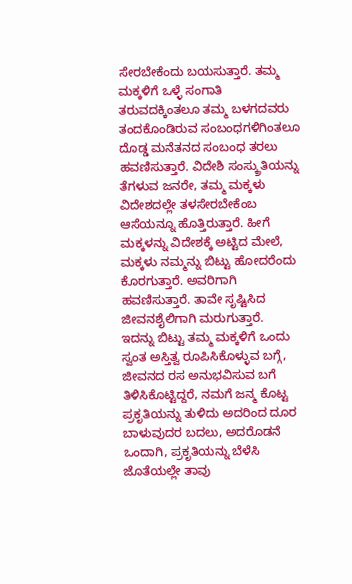ಸೇರಬೇಕೆಂದು ಬಯಸುತ್ತಾರೆ. ತಮ್ಮ ಮಕ್ಕಳಿಗೆ ಒಳ್ಳೆ ಸಂಗಾತಿ ತರುವದಕ್ಕಿಂತಲೂ ತಮ್ಮ ಬಳಗದವರು ತಂದಕೊಂಡಿರುವ ಸಂಬಂಧಗಳಿಗಿಂತಲೂ ದೊಡ್ಡ ಮನೆತನದ ಸಂಬಂಧ ತರಲು ಹವಣಿಸುತ್ತಾರೆ. ವಿದೇಶಿ ಸಂಸ್ಕ್ರುತಿಯನ್ನು ತೆಗಳುವ ಜನರೇ, ತಮ್ಮ ಮಕ್ಕಳು ವಿದೇಶದಲ್ಲೇ ತಳಸೇರಬೇಕೆಂಬ ಆಸೆಯನ್ನೂ ಹೊತ್ತಿರುತ್ತಾರೆ. ಹೀಗೆ ಮಕ್ಕಳನ್ನು ವಿದೇಶಕ್ಕೆ ಅಟ್ಟಿದ ಮೇಲೆ, ಮಕ್ಕಳು ನಮ್ಮನ್ನು ಬಿಟ್ಟು ಹೋದರೆಂದು ಕೊರಗುತ್ತಾರೆ. ಅವರಿಗಾಗಿ ಹವಣಿಸುತ್ತಾರೆ. ತಾವೇ ಸೃಷ್ಟಿಸಿದ ಜೀವನಶೈಲಿಗಾಗಿ ಮರುಗುತ್ತಾರೆ.
ಇದನ್ನು ಬಿಟ್ಟು ತಮ್ಮ ಮಕ್ಕಳಿಗೆ ಒಂದು ಸ್ವಂತ ಅಸ್ತಿತ್ವ ರೂಪಿಸಿಕೊಳ್ಳುವ ಬಗ್ಗೆ, ಜೀವನದ ರಸ ಅನುಭವಿಸುವ ಬಗೆ ತಿಳಿಸಿಕೊಟ್ಟಿದ್ದರೆ, ನಮಗೆ ಜನ್ಮ ಕೊಟ್ಟ ಪ್ರಕೃತಿಯನ್ನು ತುಳಿದು ಅದರಿಂದ ದೂರ ಬಾಳುವುದರ ಬದಲು, ಅದರೊಡನೆ ಒಂದಾಗಿ, ಪ್ರಕೃತಿಯನ್ನು ಬೆಳೆಸಿ ಜೊತೆಯಲ್ಲೇ ತಾವು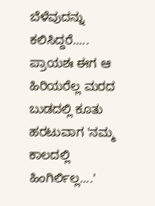ಬೆಳೆವುದನ್ನು ಕಲಿಸಿದ್ದರೆ..... ಪ್ರಾಯಶಃ ಈಗ ಆ ಹಿರಿಯರೆಲ್ಲ ಮರದ ಬುಡದಲ್ಲಿ ಕೂತು ಹರಟುವಾಗ 'ನಮ್ಮ ಕಾಲದಲ್ಲಿ ಹಿಂಗಿರ್ಲಿಲ್ಲ....'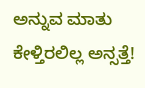ಅನ್ನುವ ಮಾತು ಕೇಳ್ತಿರಲಿಲ್ಲ ಅನ್ಸತ್ತೆ!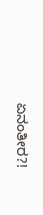ಏನಂತೀರ?!